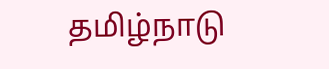தமிழ்நாடு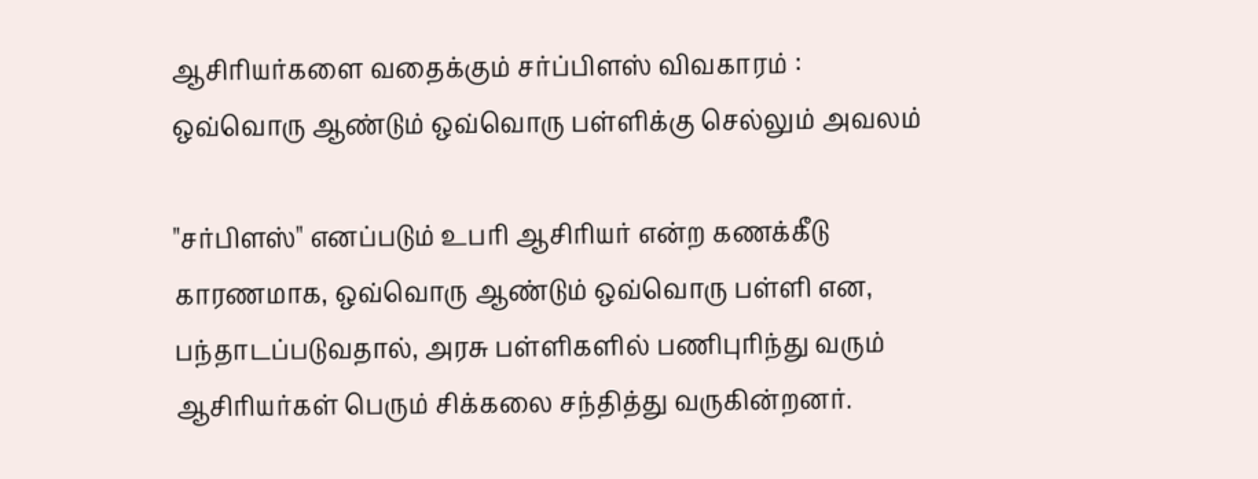ஆசிரியர்களை வதைக்கும் சர்ப்பிளஸ் விவகாரம் : ஒவ்வொரு ஆண்டும் ஒவ்வொரு பள்ளிக்கு செல்லும் அவலம்

"சர்பிளஸ்" எனப்படும் உபரி ஆசிரியர் என்ற கணக்கீடு காரணமாக, ஒவ்வொரு ஆண்டும் ஒவ்வொரு பள்ளி என, பந்தாடப்படுவதால், அரசு பள்ளிகளில் பணிபுரிந்து வரும் ஆசிரியர்கள் பெரும் சிக்கலை சந்தித்து வருகின்றனர்.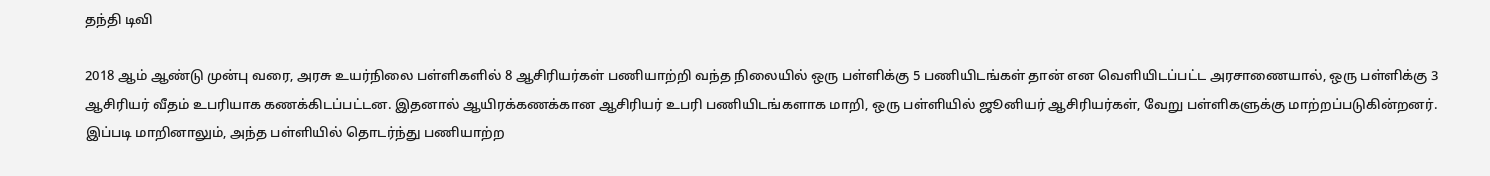தந்தி டிவி

2018 ஆம் ஆண்டு முன்பு வரை, அரசு உயர்நிலை பள்ளிகளில் 8 ஆசிரியர்கள் பணியாற்றி வந்த நிலையில் ஒரு பள்ளிக்கு 5 பணியிடங்கள் தான் என வெளியிடப்பட்ட அரசாணையால், ஒரு பள்ளிக்கு 3 ஆசிரியர் வீதம் உபரியாக கணக்கிடப்பட்டன. இதனால் ஆயிரக்கணக்கான ஆசிரியர் உபரி பணியிடங்களாக மாறி, ஒரு பள்ளியில் ஜூனியர் ஆசிரியர்கள், வேறு பள்ளிகளுக்கு மாற்றப்படுகின்றனர். இப்படி மாறினாலும், அந்த பள்ளியில் தொடர்ந்து பணியாற்ற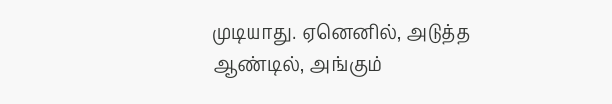முடியாது. ஏனெனில், அடுத்த ஆண்டில், அங்கும்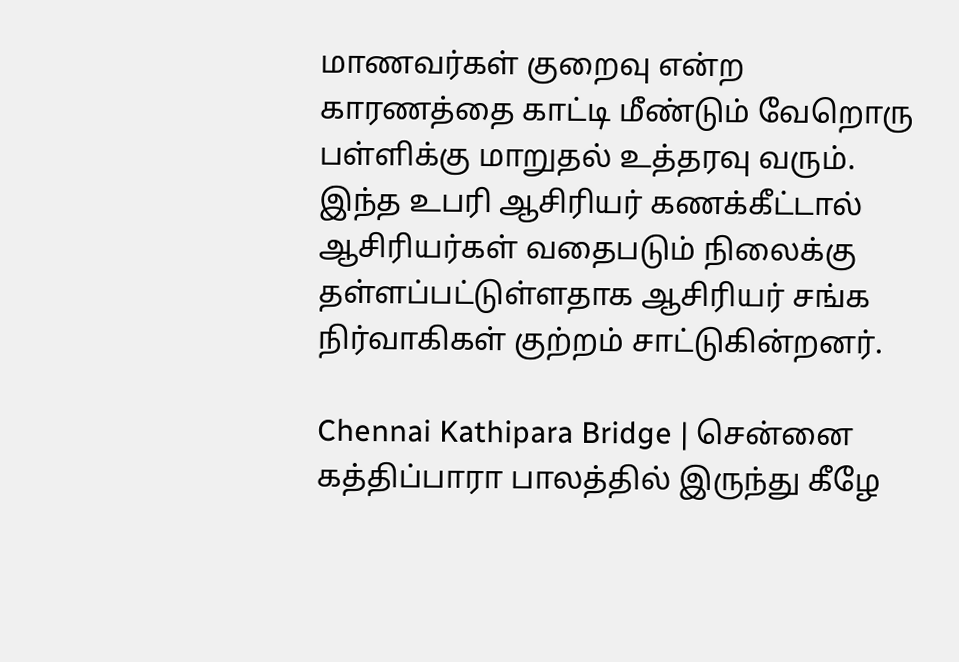மாணவர்கள் குறைவு என்ற காரணத்தை காட்டி மீண்டும் வேறொரு பள்ளிக்கு மாறுதல் உத்தரவு வரும். இந்த உபரி ஆசிரியர் கணக்கீட்டால் ஆசிரியர்கள் வதைபடும் நிலைக்கு தள்ளப்பட்டுள்ளதாக ஆசிரியர் சங்க நிர்வாகிகள் குற்றம் சாட்டுகின்றனர்.

Chennai Kathipara Bridge | சென்னை கத்திப்பாரா பாலத்தில் இருந்து கீழே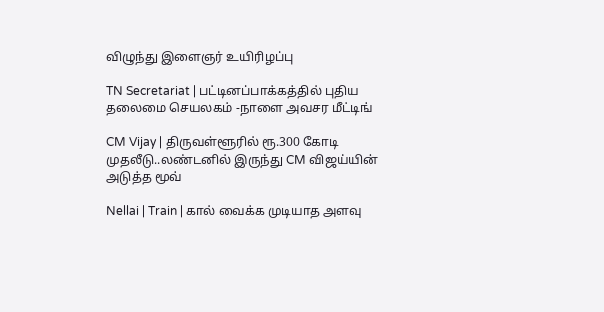விழுந்து இளைஞர் உயிரிழப்பு

TN Secretariat | பட்டினப்பாக்கத்தில் புதிய தலைமை செயலகம் -நாளை அவசர மீட்டிங்

CM Vijay | திருவள்ளூரில் ரூ.300 கோடி முதலீடு..லண்டனில் இருந்து CM விஜய்யின் அடுத்த மூவ்

Nellai | Train | கால் வைக்க முடியாத அளவு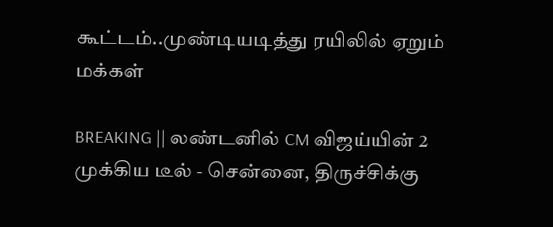கூட்டம்..முண்டியடித்து ரயிலில் ஏறும் மக்கள்

BREAKING || லண்டனில் CM விஜய்யின் 2 முக்கிய டீல் - சென்னை, திருச்சிக்கு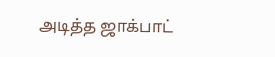அடித்த ஜாக்பாட்